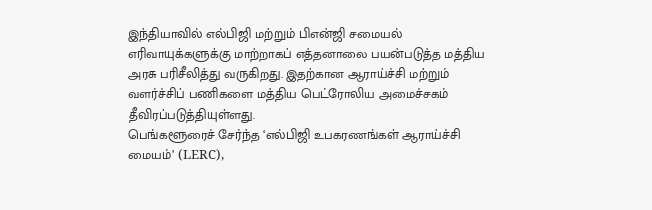இந்தியாவில் எல்பிஜி மற்றும் பிஎன்ஜி சமையல் எரிவாயுக்களுக்கு மாற்றாகப் எத்தனாலை பயன்படுத்த மத்திய அரசு பரிசீலித்து வருகிறது. இதற்கான ஆராய்ச்சி மற்றும் வளர்ச்சிப் பணிகளை மத்திய பெட்ரோலிய அமைச்சகம் தீவிரப்படுத்தியுள்ளது.
பெங்களூரைச் சேர்ந்த ‘எல்பிஜி உபகரணங்கள் ஆராய்ச்சி மையம்’ (LERC),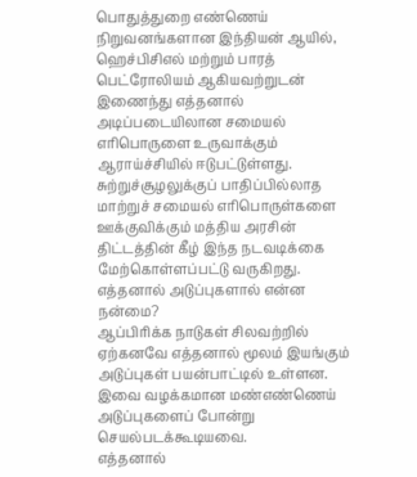பொதுத்துறை எண்ணெய் நிறுவனங்களான இந்தியன் ஆயில், ஹெச்பிசிஎல் மற்றும் பாரத் பெட்ரோலியம் ஆகியவற்றுடன் இணைந்து எத்தனால் அடிப்படையிலான சமையல் எரிபொருளை உருவாக்கும் ஆராய்ச்சியில் ஈடுபட்டுள்ளது.
சுற்றுச்சூழலுக்குப் பாதிப்பில்லாத மாற்றுச் சமையல் எரிபொருள்களை ஊக்குவிக்கும் மத்திய அரசின் திட்டத்தின் கீழ் இந்த நடவடிக்கை மேற்கொள்ளப்பட்டு வருகிறது.
எத்தனால் அடுப்புகளால் என்ன நன்மை?
ஆப்பிரிக்க நாடுகள் சிலவற்றில் ஏற்கனவே எத்தனால் மூலம் இயங்கும் அடுப்புகள் பயன்பாட்டில் உள்ளன. இவை வழக்கமான மண்எண்ணெய் அடுப்புகளைப் போன்று செயல்படக்கூடியவை.
எத்தனால்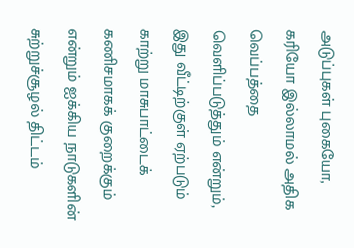அடுப்புகள் புகையோ, கரியோ இல்லாமல் அதிக வெப்பத்தை வெளிப்படுத்தும் என்றும், இது வீட்டிற்குள் ஏற்படும் காற்று மாசுபாட்டைக் கணிசமாகக் குறைக்கும் என்றும் ஐக்கிய நாடுகளின் சுற்றுச்சூழல் திட்டம்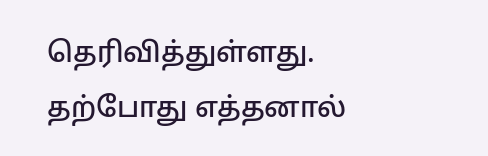தெரிவித்துள்ளது.
தற்போது எத்தனால்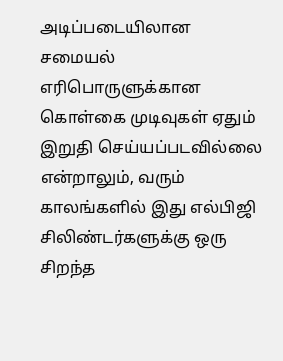அடிப்படையிலான சமையல் எரிபொருளுக்கான கொள்கை முடிவுகள் ஏதும் இறுதி செய்யப்படவில்லை என்றாலும், வரும் காலங்களில் இது எல்பிஜி சிலிண்டர்களுக்கு ஒரு சிறந்த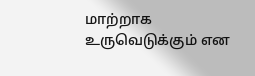மாற்றாக உருவெடுக்கும் என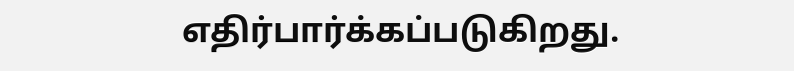எதிர்பார்க்கப்படுகிறது.